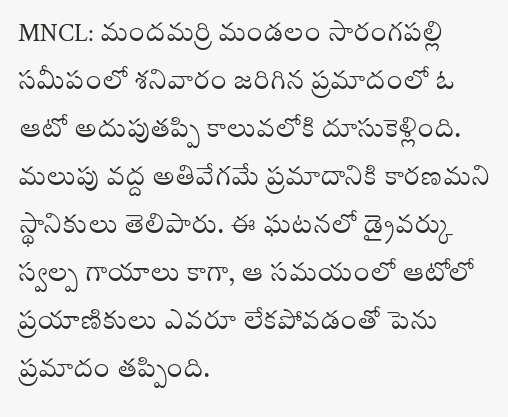MNCL: మందమర్రి మండలం సారంగపల్లి సమీపంలో శనివారం జరిగిన ప్రమాదంలో ఓ ఆటో అదుపుతప్పి కాలువలోకి దూసుకెళ్లింది. మలుపు వద్ద అతివేగమే ప్రమాదానికి కారణమని స్థానికులు తెలిపారు. ఈ ఘటనలో డ్రైవర్కు స్వల్ప గాయాలు కాగా, ఆ సమయంలో ఆటోలో ప్రయాణికులు ఎవరూ లేకపోవడంతో పెను ప్రమాదం తప్పింది.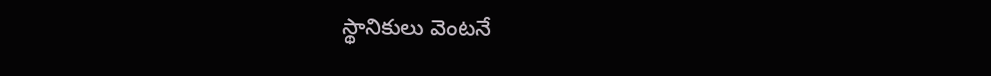స్థానికులు వెంటనే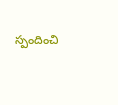స్పందించి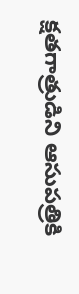క్షతగాత్రుడిని ఆసుపత్రికి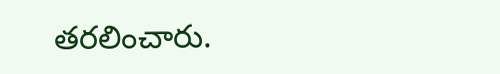తరలించారు.